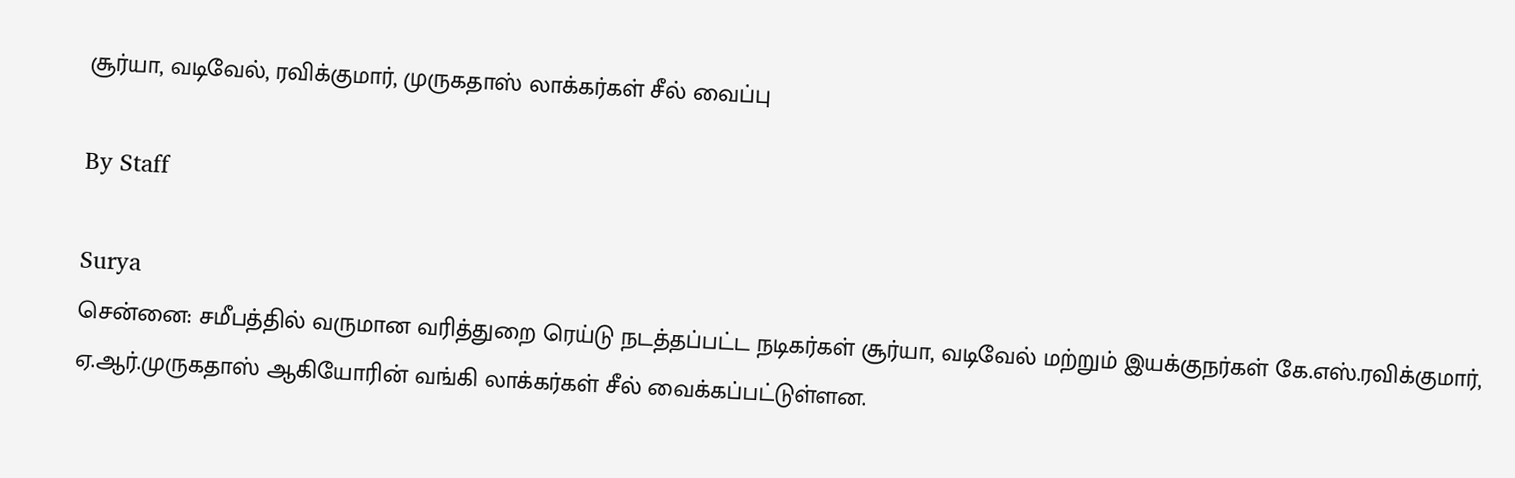சூர்யா, வடிவேல், ரவிக்குமார், முருகதாஸ் லாக்கர்கள் சீல் வைப்பு

By Staff

Surya
சென்னை: சமீபத்தில் வருமான வரித்துறை ரெய்டு நடத்தப்பட்ட நடிகர்கள் சூர்யா, வடிவேல் மற்றும் இயக்குநர்கள் கே.எஸ்.ரவிக்குமார், ஏ.ஆர்.முருகதாஸ் ஆகியோரின் வங்கி லாக்கர்கள் சீல் வைக்கப்பட்டுள்ளன.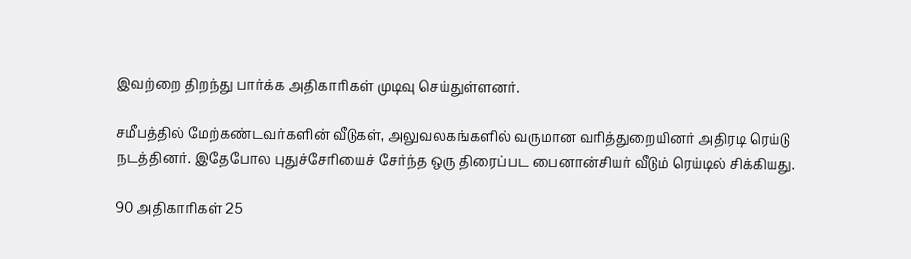இவற்றை திறந்து பார்க்க அதிகாரிகள் முடிவு செய்துள்ளனர்.

சமீபத்தில் மேற்கண்டவர்களின் வீடுகள், அலுவலகங்களில் வருமான வரித்துறையினர் அதிரடி ரெய்டு நடத்தினர். இதேபோல புதுச்சேரியைச் சேர்ந்த ஒரு திரைப்பட பைனான்சியர் வீடும் ரெய்டில் சிக்கியது.

90 அதிகாரிகள் 25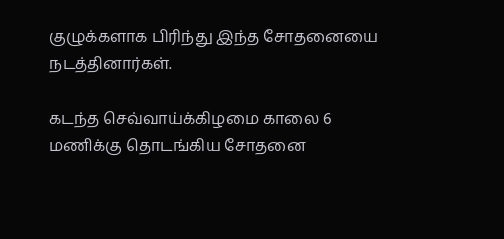குழுக்களாக பிரிந்து இந்த சோதனையை நடத்தினார்கள்.

கடந்த செவ்வாய்க்கிழமை காலை 6 மணிக்கு தொடங்கிய சோதனை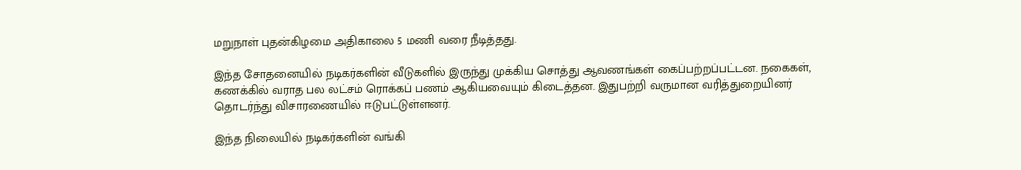மறுநாள் புதன்கிழமை அதிகாலை 5 மணி வரை நீடித்தது.

இந்த சோதனையில் நடிகர்களின் வீடுகளில் இருந்து முக்கிய சொத்து ஆவணங்கள் கைப்பற்றப்பட்டன. நகைகள், கணக்கில் வராத பல லட்சம் ரொக்கப் பணம் ஆகியவையும் கிடைத்தன. இதுபற்றி வருமான வரித்துறையினர் தொடர்ந்து விசாரணையில் ஈடுபட்டுள்ளனர்.

இந்த நிலையில் நடிகர்களின் வங்கி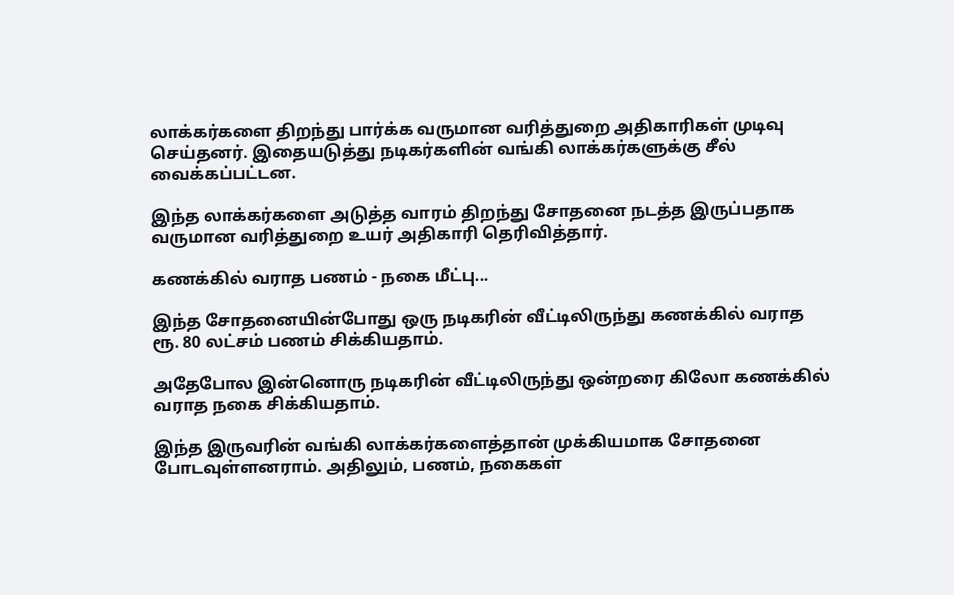லாக்கர்களை திறந்து பார்க்க வருமான வரித்துறை அதிகாரிகள் முடிவு செய்தனர். இதையடுத்து நடிகர்களின் வங்கி லாக்கர்களுக்கு சீல் வைக்கப்பட்டன.

இந்த லாக்கர்களை அடுத்த வாரம் திறந்து சோதனை நடத்த இருப்பதாக வருமான வரித்துறை உயர் அதிகாரி தெரிவித்தார்.

கணக்கில் வராத பணம் - நகை மீட்பு...

இந்த சோதனையின்போது ஒரு நடிகரின் வீட்டிலிருந்து கணக்கில் வராத ரூ. 80 லட்சம் பணம் சிக்கியதாம்.

அதேபோல இன்னொரு நடிகரின் வீட்டிலிருந்து ஒன்றரை கிலோ கணக்கில் வராத நகை சிக்கியதாம்.

இந்த இருவரின் வங்கி லாக்கர்களைத்தான் முக்கியமாக சோதனை போடவுள்ளனராம். அதிலும், பணம், நகைகள்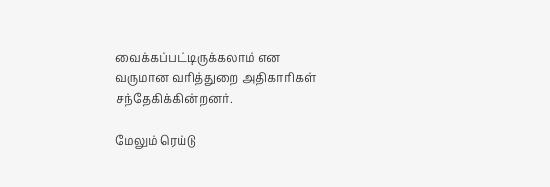வைக்கப்பட்டிருக்கலாம் என வருமான வரித்துறை அதிகாரிகள் சந்தேகிக்கின்றனர்.

மேலும் ரெய்டு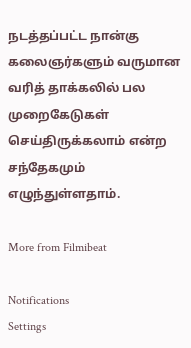நடத்தப்பட்ட நான்கு கலைஞர்களும் வருமான வரித் தாக்கலில் பல முறைகேடுகள் செய்திருக்கலாம் என்ற சந்தேகமும் எழுந்துள்ளதாம்.

More from Filmibeat

Notifications
Settings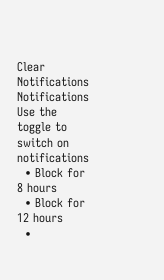Clear Notifications
Notifications
Use the toggle to switch on notifications
  • Block for 8 hours
  • Block for 12 hours
  •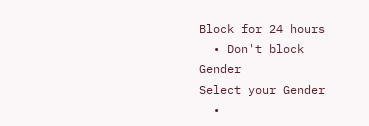Block for 24 hours
  • Don't block
Gender
Select your Gender
  •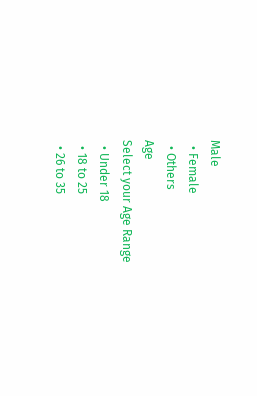Male
  • Female
  • Others
Age
Select your Age Range
  • Under 18
  • 18 to 25
  • 26 to 35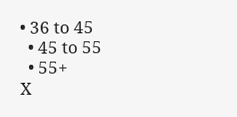• 36 to 45
  • 45 to 55
  • 55+
X